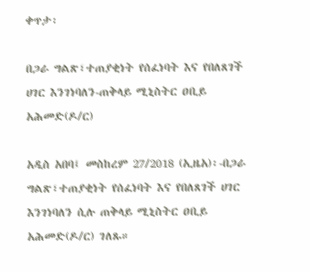ቀጥታ፡

በጋራ ግልጽ፣ተጠያቂነት የሰፈነባት እና የበለጸገች ሀገር እንገነባለን-ጠቅላይ ሚኒስትር ዐቢይ አሕመድ(ዶ/ር)

አዲስ አበባ፤ መስከረም 27/2018 (ኢዜአ)፡-በጋራ ግልጽ፣ተጠያቂነት የሰፈነባት እና የበለጸገች ሀገር እንገነባለን ሲሉ ጠቅላይ ሚኒስትር ዐቢይ አሕመድ(ዶ/ር) ገለጹ።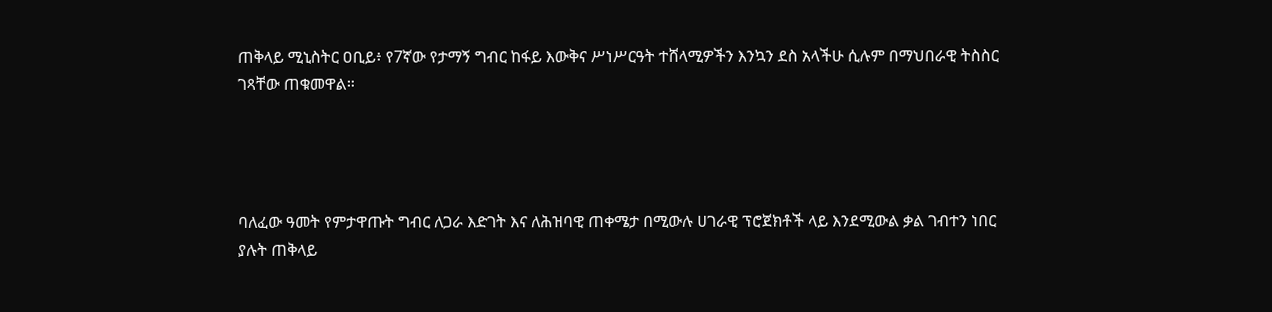ጠቅላይ ሚኒስትር ዐቢይ፥ የ7ኛው የታማኝ ግብር ከፋይ እውቅና ሥነሥርዓት ተሸላሚዎችን እንኳን ደስ አላችሁ ሲሉም በማህበራዊ ትስስር ገጻቸው ጠቁመዋል።




ባለፈው ዓመት የምታዋጡት ግብር ለጋራ እድገት እና ለሕዝባዊ ጠቀሜታ በሚውሉ ሀገራዊ ፕሮጀክቶች ላይ እንደሚውል ቃል ገብተን ነበር ያሉት ጠቅላይ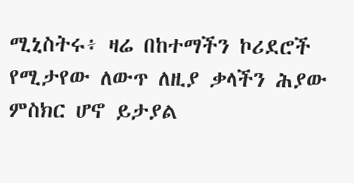ሚኒስትሩ፥ ዛሬ በከተማችን ኮሪደሮች የሚታየው ለውጥ ለዚያ ቃላችን ሕያው ምስክር ሆኖ ይታያል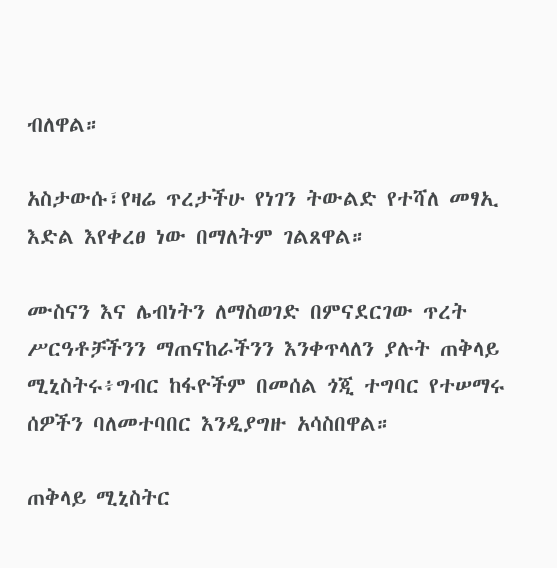ብለዋል።

አስታውሱ፣የዛሬ ጥረታችሁ የነገን ትውልድ የተሻለ መፃኢ እድል እየቀረፀ ነው በማለትም ገልጸዋል።

ሙስናን እና ሌብነትን ለማስወገድ በምናደርገው ጥረት ሥርዓቶቻችንን ማጠናከራችንን እንቀጥላለን ያሉት ጠቅላይ ሚኒስትሩ፥ግብር ከፋዮችም በመሰል ጎጂ ተግባር የተሠማሩ ሰዎችን ባለመተባበር እንዲያግዙ አሳስበዋል።

ጠቅላይ ሚኒስትር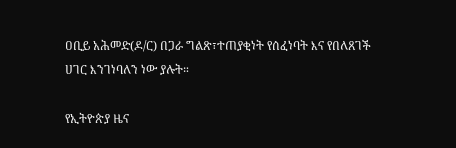ዐቢይ አሕመድ(ዶ/ር) በጋራ ግልጽ፣ተጠያቂነት የሰፈነባት እና የበለጸገች ሀገር እንገነባለን ነው ያሉት።

የኢትዮጵያ ዜና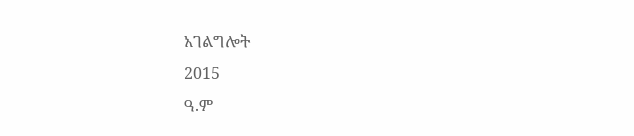አገልግሎት
2015
ዓ.ም